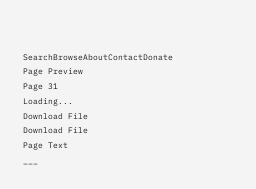SearchBrowseAboutContactDonate
Page Preview
Page 31
Loading...
Download File
Download File
Page Text
___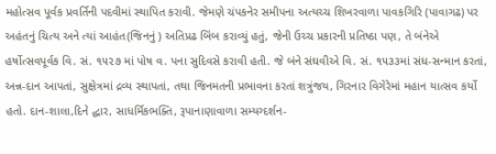મહોત્સવ પૂર્વક પ્રવર્તિની પદવીમાં સ્થાપિત કરાવી. જેમણે ચંપકનેર સમીપના અત્યચ્ચ શિખરવાળા પાવકગિરિ (પાવાગઢ) પર અહંતનું ચિત્ય અને ત્યાં આહંત(જિનનું ) અતિપ્રઢ બિંબ કરાવ્યું હતું, જેની ઉચ્ચ પ્રકારની પ્રતિષ્ઠા પણ, તે બંનેએ હર્ષોત્સવપૂર્વક વિ. સં. ૧૫૨૭ માં પોષ વ. પના સુદિવસે કરાવી હતી. જે બંને સંઘવીએ વિ. સં. ૧૫૩૩માં સંધ-સન્માન કરતાં, અન્ન-દાન આપતાં, સુક્ષેત્રમાં દ્રવ્ય સ્થાપતાં, તથા જિનમતની પ્રભાવના કરતાં શત્રુંજય, ગિરનાર વિગેરેમાં મહાન યાત્સવ કર્યો હતો. દાન-શાલા,દિને દ્ધાર, સાધર્મિકભક્તિ, રૂપાનાણાવાળા સમ્યગ્દર્શન-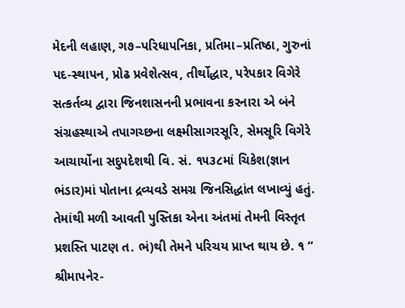મેદની લહાણ, ગ૭–પરિધાપનિકા, પ્રતિમા–પ્રતિષ્ઠા, ગુરુનાં પદ-સ્થાપન, પ્રોઢ પ્રવેશેત્સવ, તીર્થોદ્ધાર, પરેપકાર વિગેરે સત્કર્તવ્ય દ્વારા જિનશાસનની પ્રભાવના કરનારા એ બંને સંગ્રહસ્થાએ તપાગચ્છના લક્ષ્મીસાગરસૂરિ, સેમસૂરિ વિગેરે આચાર્યોના સદુપદેશથી વિ. સં. ૧૫૩૮માં ચિકેશ(જ્ઞાન ભંડાર)માં પોતાના દ્રવ્યવડે સમગ્ર જિનસિદ્ધાંત લખાવ્યું હતું. તેમાંથી મળી આવતી પુસ્તિકા એના અંતમાં તેમની વિસ્તૃત પ્રશસ્તિ પાટણ ત. ભં)થી તેમને પરિચય પ્રાપ્ત થાય છે. ૧ “ શ્રીમાપનેર-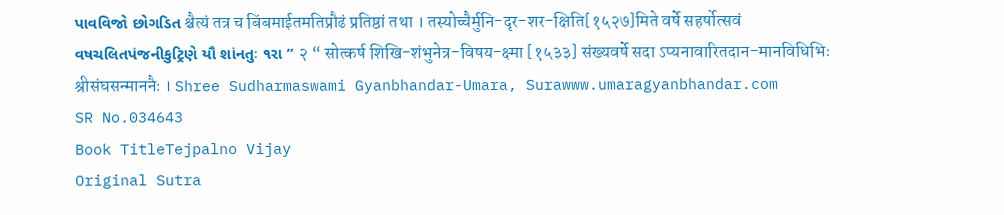પાવવિજો છોગડિત श्चैत्यं तत्र च बिंबमाईतमतिप्रौढं प्रतिष्ठां तथा । तस्योच्चैर्मुनि-दृर-शर-क्षिति[१५२७]मिते वर्षे सहर्षोत्सवं વષચલિતપંજનીકુટ્રિણે યૌ શાંનતુઃ ૧રા ” २ “ सोत्कर्ष शिखि-शंभुनेत्र-विषय-क्ष्मा [१५३३] संख्यवर्षे सदा ऽप्यनावारितदान-मानविधिभिः श्रीसंघसन्माननैः । Shree Sudharmaswami Gyanbhandar-Umara, Surawww.umaragyanbhandar.com
SR No.034643
Book TitleTejpalno Vijay
Original Sutra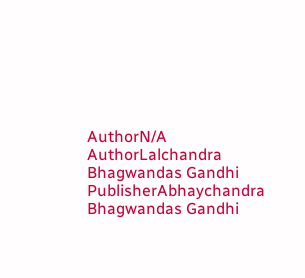AuthorN/A
AuthorLalchandra Bhagwandas Gandhi
PublisherAbhaychandra Bhagwandas Gandhi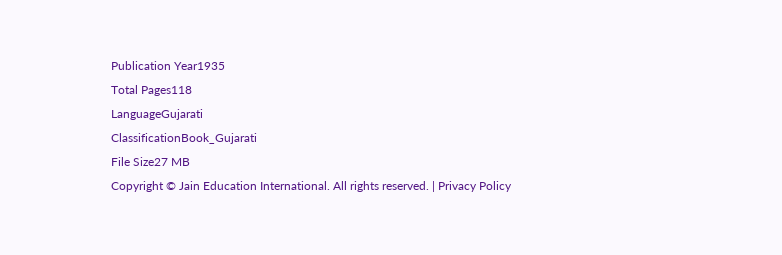Publication Year1935
Total Pages118
LanguageGujarati
ClassificationBook_Gujarati
File Size27 MB
Copyright © Jain Education International. All rights reserved. | Privacy Policy